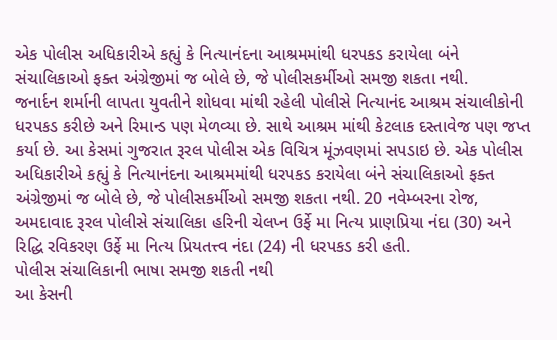એક પોલીસ અધિકારીએ કહ્યું કે નિત્યાનંદના આશ્રમમાંથી ધરપકડ કરાયેલા બંને સંચાલિકાઓ ફક્ત અંગ્રેજીમાં જ બોલે છે, જે પોલીસકર્મીઓ સમજી શકતા નથી.
જનાર્દન શર્માની લાપતા યુવતીને શોધવા માંથી રહેલી પોલીસે નિત્યાનંદ આશ્રમ સંચાલીકોની ધરપકડ કરીછે અને રિમાન્ડ પણ મેળવ્યા છે. સાથે આશ્રમ માંથી કેટલાક દસ્તાવેજ પણ જપ્ત કર્યા છે. આ કેસમાં ગુજરાત રૂરલ પોલીસ એક વિચિત્ર મૂંઝવણમાં સપડાઇ છે. એક પોલીસ અધિકારીએ કહ્યું કે નિત્યાનંદના આશ્રમમાંથી ધરપકડ કરાયેલા બંને સંચાલિકાઓ ફક્ત અંગ્રેજીમાં જ બોલે છે, જે પોલીસકર્મીઓ સમજી શકતા નથી. 20 નવેમ્બરના રોજ, અમદાવાદ રૂરલ પોલીસે સંચાલિકા હરિની ચેલપ્ન ઉર્ફે મા નિત્ય પ્રાણપ્રિયા નંદા (30) અને રિદ્ધિ રવિકરણ ઉર્ફે મા નિત્ય પ્રિયતત્ત્વ નંદા (24) ની ધરપકડ કરી હતી.
પોલીસ સંચાલિકાની ભાષા સમજી શકતી નથી
આ કેસની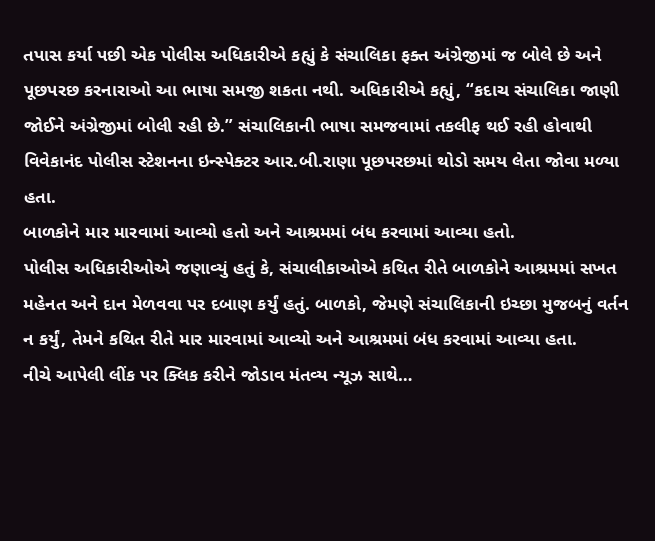તપાસ કર્યા પછી એક પોલીસ અધિકારીએ કહ્યું કે સંચાલિકા ફક્ત અંગ્રેજીમાં જ બોલે છે અને પૂછપરછ કરનારાઓ આ ભાષા સમજી શકતા નથી. અધિકારીએ કહ્યું, “કદાચ સંચાલિકા જાણી જોઈને અંગ્રેજીમાં બોલી રહી છે.” સંચાલિકાની ભાષા સમજવામાં તકલીફ થઈ રહી હોવાથી વિવેકાનંદ પોલીસ સ્ટેશનના ઇન્સ્પેક્ટર આર.બી.રાણા પૂછપરછમાં થોડો સમય લેતા જોવા મળ્યા હતા.
બાળકોને માર મારવામાં આવ્યો હતો અને આશ્રમમાં બંધ કરવામાં આવ્યા હતો.
પોલીસ અધિકારીઓએ જણાવ્યું હતું કે, સંચાલીકાઓએ કથિત રીતે બાળકોને આશ્રમમાં સખત મહેનત અને દાન મેળવવા પર દબાણ કર્યું હતું. બાળકો, જેમણે સંચાલિકાની ઇચ્છા મુજબનું વર્તન ન કર્યું, તેમને કથિત રીતે માર મારવામાં આવ્યો અને આશ્રમમાં બંધ કરવામાં આવ્યા હતા.
નીચે આપેલી લીંક પર ક્લિક કરીને જોડાવ મંતવ્ય ન્યૂઝ સાથે…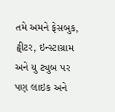તમે અમને ફેસબુક, ટ્વીટર, ઇન્સ્ટાગ્રામ અને યુ ટ્યુબ પર પણ લાઇક અને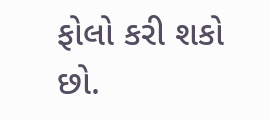ફોલો કરી શકો છો.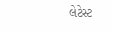લેટેસ્ટ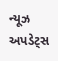ન્યૂઝ અપડેટ્સ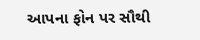આપના ફોન પર સૌથી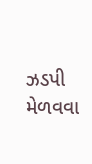ઝડપી મેળવવા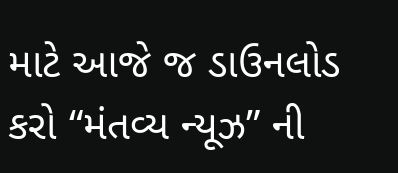માટે આજે જ ડાઉનલોડ કરો “મંતવ્ય ન્યૂઝ” ની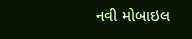નવી મોબાઇલ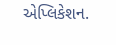એપ્લિકેશન.